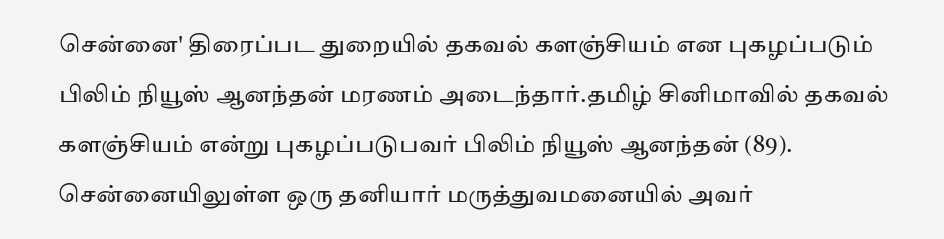சென்னை' திரைப்பட துறையில் தகவல் களஞ்சியம் என புகழப்படும் பிலிம் நியூஸ் ஆனந்தன் மரணம் அடைந்தார்.தமிழ் சினிமாவில் தகவல் களஞ்சியம் என்று புகழப்படுபவர் பிலிம் நியூஸ் ஆனந்தன் (89). சென்னையிலுள்ள ஒரு தனியார் மருத்துவமனையில் அவர்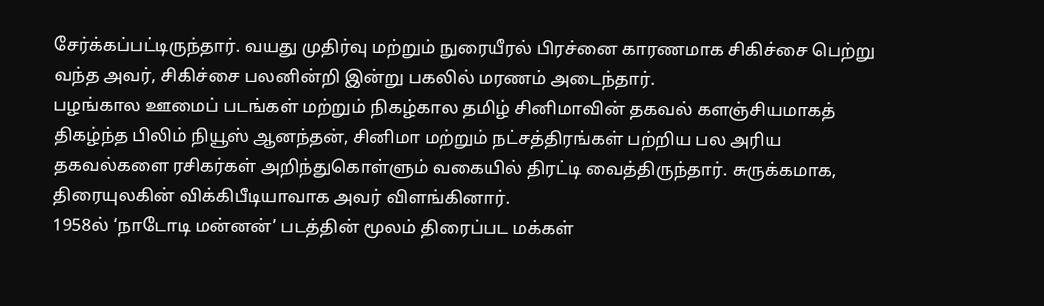சேர்க்கப்பட்டிருந்தார். வயது முதிர்வு மற்றும் நுரையீரல் பிரச்னை காரணமாக சிகிச்சை பெற்று வந்த அவர், சிகிச்சை பலனின்றி இன்று பகலில் மரணம் அடைந்தார்.
பழங்கால ஊமைப் படங்கள் மற்றும் நிகழ்கால தமிழ் சினிமாவின் தகவல் களஞ்சியமாகத் திகழ்ந்த பிலிம் நியூஸ் ஆனந்தன், சினிமா மற்றும் நட்சத்திரங்கள் பற்றிய பல அரிய தகவல்களை ரசிகர்கள் அறிந்துகொள்ளும் வகையில் திரட்டி வைத்திருந்தார். சுருக்கமாக, திரையுலகின் விக்கிபீடியாவாக அவர் விளங்கினார்.
1958ல் ‘நாடோடி மன்னன்’ படத்தின் மூலம் திரைப்பட மக்கள்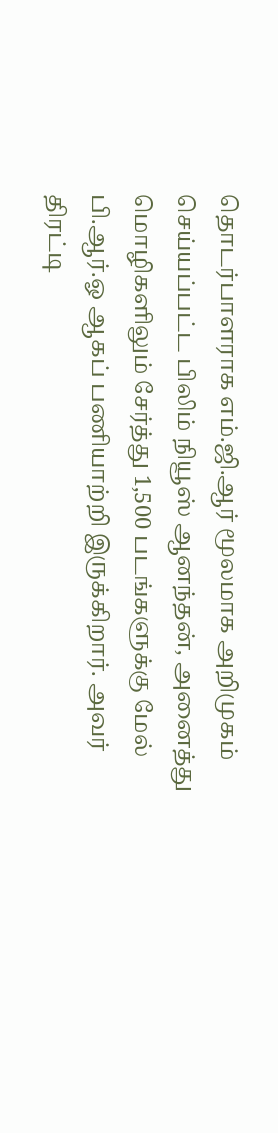தொடர்பாளராக எம்.ஜி.ஆர் மூலமாக அறிமுகம் செய்யப்பட்ட பிலிம் நியூஸ் ஆனந்தன், அனைத்து மொழிகளிலும் சேர்த்து 1,500 படங்களுக்கு மேல் பி.ஆர்.ஓ ஆகப் பணியாற்றி இருக்கிறார். அவர் திரட்டி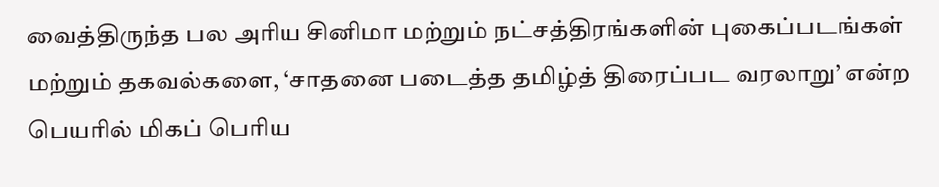வைத்திருந்த பல அரிய சினிமா மற்றும் நட்சத்திரங்களின் புகைப்படங்கள் மற்றும் தகவல்களை, ‘சாதனை படைத்த தமிழ்த் திரைப்பட வரலாறு’ என்ற பெயரில் மிகப் பெரிய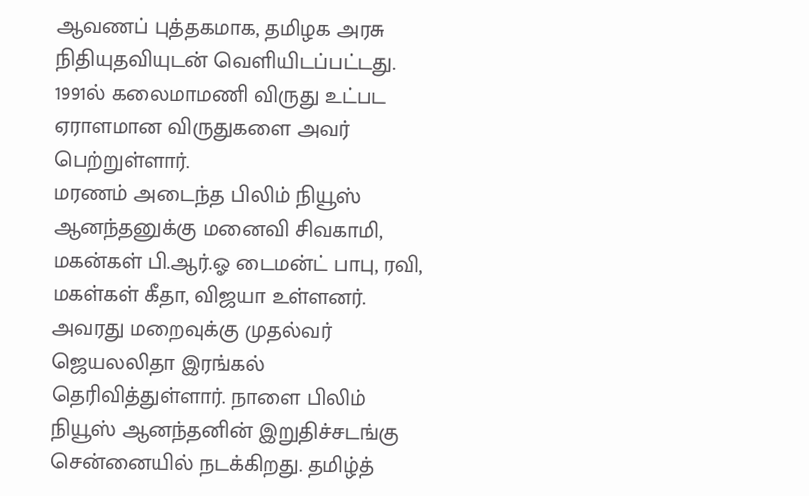ஆவணப் புத்தகமாக, தமிழக அரசு நிதியுதவியுடன் வெளியிடப்பட்டது. 1991ல் கலைமாமணி விருது உட்பட ஏராளமான விருதுகளை அவர் பெற்றுள்ளார்.
மரணம் அடைந்த பிலிம் நியூஸ் ஆனந்தனுக்கு மனைவி சிவகாமி, மகன்கள் பி.ஆர்.ஓ டைமன்ட் பாபு, ரவி, மகள்கள் கீதா, விஜயா உள்ளனர். அவரது மறைவுக்கு முதல்வர் ஜெயலலிதா இரங்கல் தெரிவித்துள்ளார். நாளை பிலிம் நியூஸ் ஆனந்தனின் இறுதிச்சடங்கு சென்னையில் நடக்கிறது. தமிழ்த்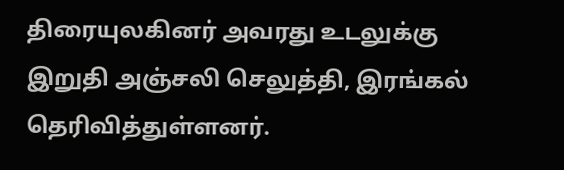திரையுலகினர் அவரது உடலுக்கு இறுதி அஞ்சலி செலுத்தி, இரங்கல் தெரிவித்துள்ளனர்.